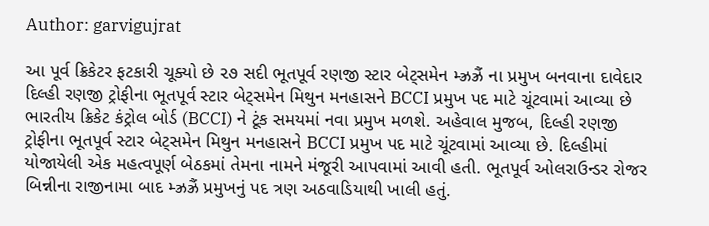Author: garvigujrat

આ પૂર્વ ક્રિકેટર ફટકારી ચૂક્યો છે ૨૭ સદી ભૂતપૂર્વ રણજી સ્ટાર બેટ્સમેન મ્ઝ્રઝ્રૈં ના પ્રમુખ બનવાના દાવેદાર દિલ્હી રણજી ટ્રોફીના ભૂતપૂર્વ સ્ટાર બેટ્સમેન મિથુન મનહાસને BCCI પ્રમુખ પદ માટે ચૂંટવામાં આવ્યા છે ભારતીય ક્રિકેટ કંટ્રોલ બોર્ડ (BCCI) ને ટૂંક સમયમાં નવા પ્રમુખ મળશે. અહેવાલ મુજબ, દિલ્હી રણજી ટ્રોફીના ભૂતપૂર્વ સ્ટાર બેટ્સમેન મિથુન મનહાસને BCCI પ્રમુખ પદ માટે ચૂંટવામાં આવ્યા છે. દિલ્હીમાં યોજાયેલી એક મહત્વપૂર્ણ બેઠકમાં તેમના નામને મંજૂરી આપવામાં આવી હતી. ભૂતપૂર્વ ઓલરાઉન્ડર રોજર બિન્નીના રાજીનામા બાદ મ્ઝ્રઝ્રૈં પ્રમુખનું પદ ત્રણ અઠવાડિયાથી ખાલી હતું.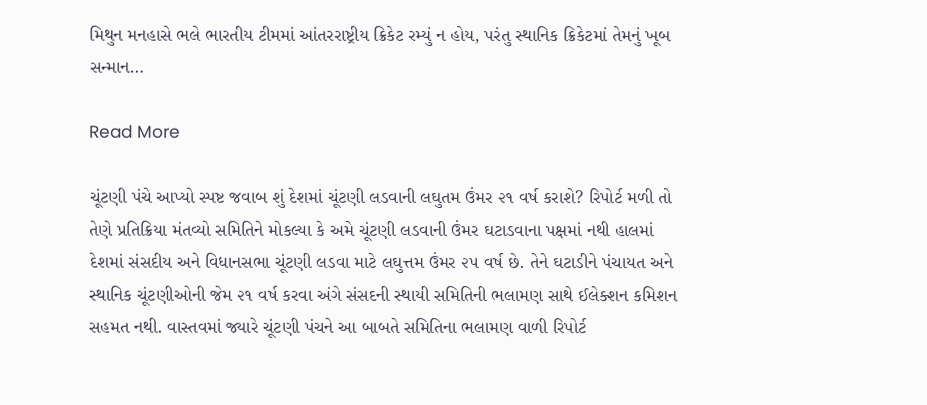મિથુન મનહાસે ભલે ભારતીય ટીમમાં આંતરરાષ્ટ્રીય ક્રિકેટ રમ્યું ન હોય, પરંતુ સ્થાનિક ક્રિકેટમાં તેમનું ખૂબ સન્માન…

Read More

ચૂંટણી પંચે આપ્યો સ્પષ્ટ જવાબ શું દેશમાં ચૂંટણી લડવાની લઘુતમ ઉંમર ૨૧ વર્ષ કરાશે? રિપોર્ટ મળી તો તેણે પ્રતિક્રિયા મંતવ્યો સમિતિને મોકલ્યા કે અમે ચૂંટણી લડવાની ઉંમર ઘટાડવાના પક્ષમાં નથી હાલમાં દેશમાં સંસદીય અને વિધાનસભા ચૂંટણી લડવા માટે લઘુત્તમ ઉંમર ૨૫ વર્ષ છે. તેને ઘટાડીને પંચાયત અને સ્થાનિક ચૂંટણીઓની જેમ ૨૧ વર્ષ કરવા અંગે સંસદની સ્થાયી સમિતિની ભલામણ સાથે ઈલેક્શન કમિશન સહમત નથી. વાસ્તવમાં જ્યારે ચૂંટણી પંચને આ બાબતે સમિતિના ભલામણ વાળી રિપોર્ટ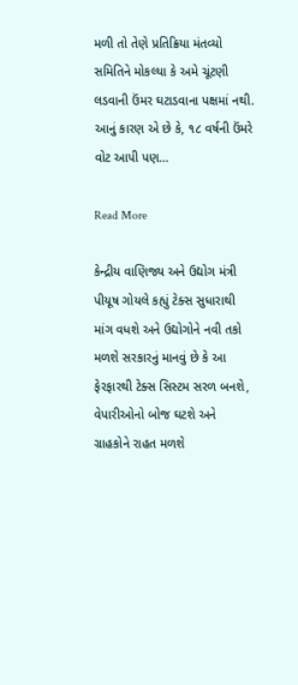મળી તો તેણે પ્રતિક્રિયા મંતવ્યો સમિતિને મોકલ્યા કે અમે ચૂંટણી લડવાની ઉંમર ઘટાડવાના પક્ષમાં નથી. આનું કારણ એ છે કે, ૧૮ વર્ષની ઉંમરે વોટ આપી પણ…

Read More

કેન્દ્રીય વાણિજ્ય અને ઉદ્યોગ મંત્રી પીયૂષ ગોયલે કહ્યું ટેક્સ સુધારાથી માંગ વધશે અને ઉદ્યોગોને નવી તકો મળશે સરકારનું માનવું છે કે આ ફેરફારથી ટેક્સ સિસ્ટમ સરળ બનશે, વેપારીઓનો બોજ ઘટશે અને ગ્રાહકોને રાહત મળશે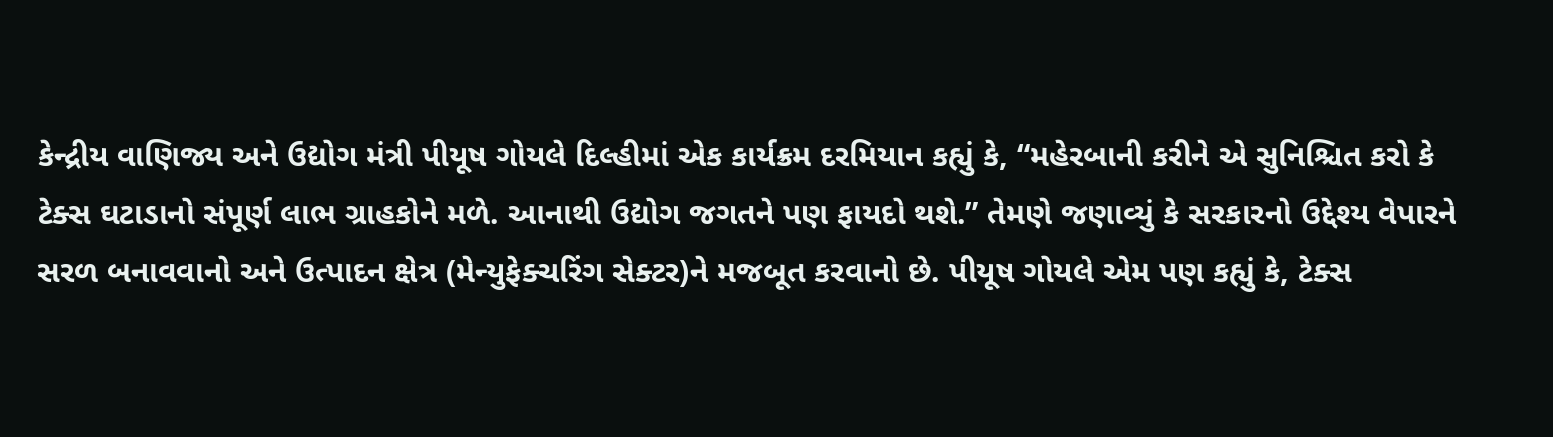કેન્દ્રીય વાણિજ્ય અને ઉદ્યોગ મંત્રી પીયૂષ ગોયલે દિલ્હીમાં એક કાર્યક્રમ દરમિયાન કહ્યું કે, “મહેરબાની કરીને એ સુનિશ્ચિત કરો કે ટેક્સ ઘટાડાનો સંપૂર્ણ લાભ ગ્રાહકોને મળે. આનાથી ઉદ્યોગ જગતને પણ ફાયદો થશે.” તેમણે જણાવ્યું કે સરકારનો ઉદ્દેશ્ય વેપારને સરળ બનાવવાનો અને ઉત્પાદન ક્ષેત્ર (મેન્યુફેક્ચરિંગ સેક્ટર)ને મજબૂત કરવાનો છે. પીયૂષ ગોયલે એમ પણ કહ્યું કે, ટેક્સ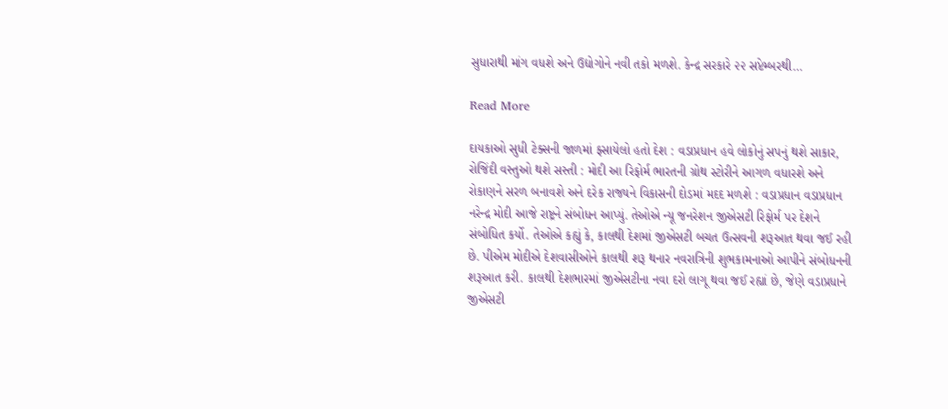સુધારાથી માંગ વધશે અને ઉદ્યોગોને નવી તકો મળશે. કેન્દ્ર સરકારે ૨૨ સપ્ટેમ્બરથી…

Read More

દાયકાઓ સુધી ટેક્સની જાળમાં ફસાયેલો હતો દેશ : વડાપ્રધાન હવે લોકોનું સપનું થશે સાકાર, રોજિંદી વસ્તુઓ થશે સસ્તી : મોદી આ રિફોર્મ ભારતની ગ્રોથ સ્ટોરીને આગળ વધારશે અને રોકાણને સરળ બનાવશે અને દરેક રાજ્યને વિકાસની દોડમાં મદદ મળશે : વડાપ્રધાન વડાપ્રધાન નરેન્દ્ર મોદી આજે રાષ્ટ્રને સંબોધન આપ્યું. તેઓએ ન્યૂ જનરેશન જીએસટી રિફોર્મ પર દેશને સંબોધિત કર્યો. તેઓએ કહ્યું કે, કાલથી દેશમાં જીએસટી બચત ઉત્સવની શરૂઆત થવા જઈ રહી છે. પીએમ મોદીએ દેશવાસીઓને કાલથી શરૂ થનાર નવરાત્રિની શુભકામનાઓ આપીને સંબોધનની શરૂઆત કરી. કાલથી દેશભારમાં જીએસટીના નવા દરો લાગૂ થવા જઈ રહ્યાં છે, જેણે વડાપ્રધાને જીએસટી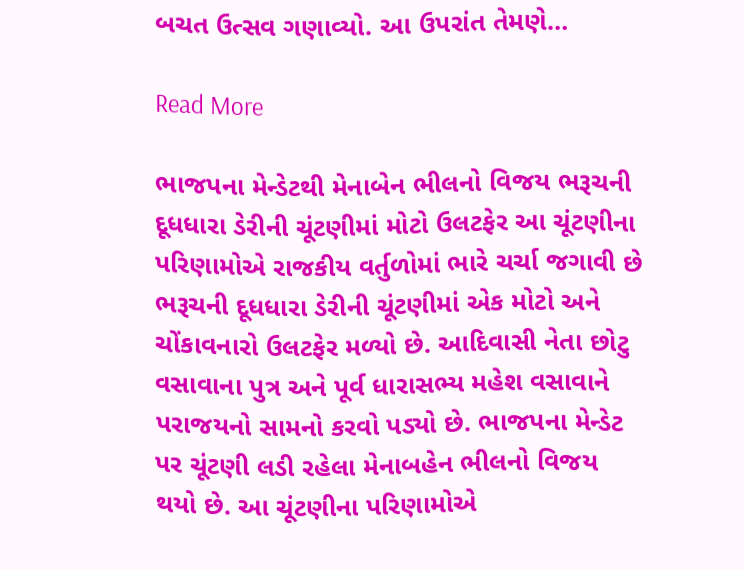બચત ઉત્સવ ગણાવ્યો. આ ઉપરાંત તેમણે…

Read More

ભાજપના મેન્ડેટથી મેનાબેન ભીલનો વિજય ભરૂચની દૂધધારા ડેરીની ચૂંટણીમાં મોટો ઉલટફેર આ ચૂંટણીના પરિણામોએ રાજકીય વર્તુળોમાં ભારે ચર્ચા જગાવી છે ભરૂચની દૂધધારા ડેરીની ચૂંટણીમાં એક મોટો અને ચોંકાવનારો ઉલટફેર મળ્યો છે. આદિવાસી નેતા છોટુ વસાવાના પુત્ર અને પૂર્વ ધારાસભ્ય મહેશ વસાવાને પરાજયનો સામનો કરવો પડ્યો છે. ભાજપના મેન્ડેટ પર ચૂંટણી લડી રહેલા મેનાબહેન ભીલનો વિજય થયો છે. આ ચૂંટણીના પરિણામોએ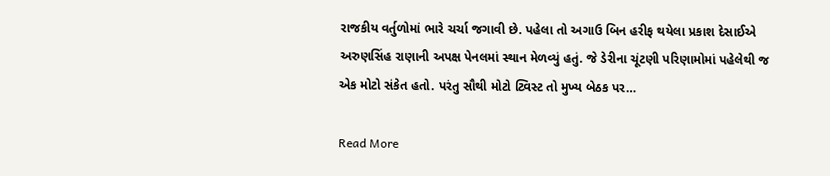રાજકીય વર્તુળોમાં ભારે ચર્ચા જગાવી છે. પહેલા તો અગાઉ બિન હરીફ થયેલા પ્રકાશ દેસાઈએ અરુણસિંહ રાણાની અપક્ષ પેનલમાં સ્થાન મેળવ્યું હતું. જે ડેરીના ચૂંટણી પરિણામોમાં પહેલેથી જ એક મોટો સંકેત હતો. પરંતુ સૌથી મોટો ટ્વિસ્ટ તો મુખ્ય બેઠક પર…

Read More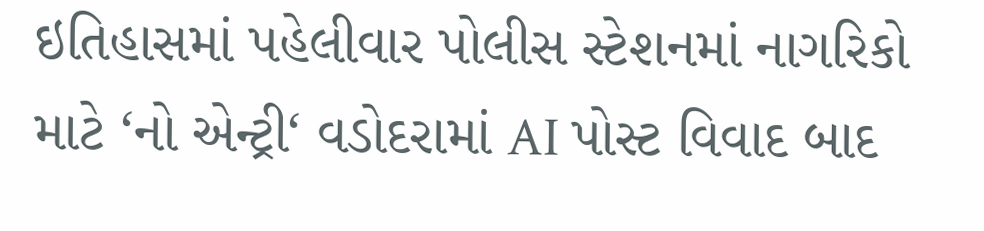ઇતિહાસમાં પહેલીવાર પોલીસ સ્ટેશનમાં નાગરિકો માટે ‘નો એન્ટ્રી‘ વડોદરામાં AI પોસ્ટ વિવાદ બાદ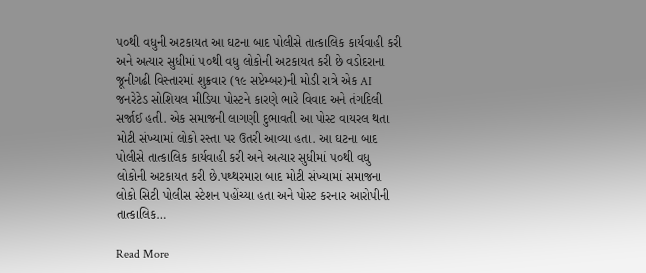૫૦થી વધુની અટકાયત આ ઘટના બાદ પોલીસે તાત્કાલિક કાર્યવાહી કરી અને અત્યાર સુધીમાં ૫૦થી વધુ લોકોની અટકાયત કરી છે વડોદરાના જૂનીગઢી વિસ્તારમાં શુક્રવાર (૧૯ સપ્ટેમ્બર)ની મોડી રાત્રે એક AI જનરેટેડ સોશિયલ મીડિયા પોસ્ટને કારણે ભારે વિવાદ અને તંગદિલી સર્જાઈ હતી. એક સમાજની લાગણી દુભાવતી આ પોસ્ટ વાયરલ થતા મોટી સંખ્યામાં લોકો રસ્તા પર ઉતરી આવ્યા હતા. આ ઘટના બાદ પોલીસે તાત્કાલિક કાર્યવાહી કરી અને અત્યાર સુધીમાં ૫૦થી વધુ લોકોની અટકાયત કરી છે.પથ્થરમારા બાદ મોટી સંખ્યામાં સમાજના લોકો સિટી પોલીસ સ્ટેશન પહોંચ્યા હતા અને પોસ્ટ કરનાર આરોપીની તાત્કાલિક…

Read More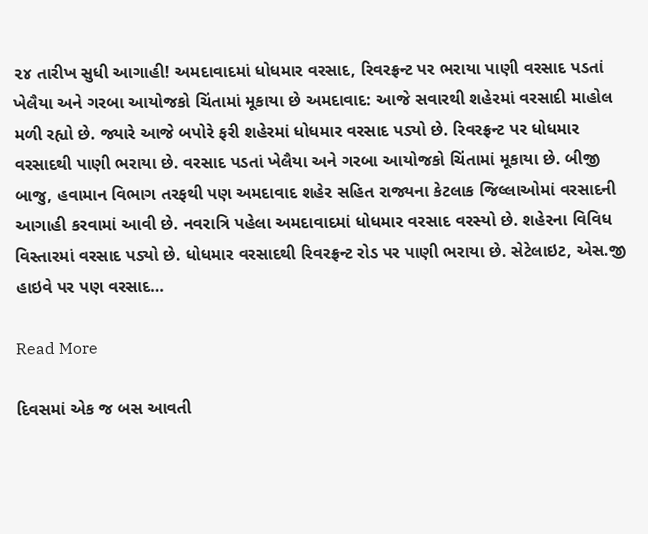૨૪ તારીખ સુધી આગાહી! અમદાવાદમાં ધોધમાર વરસાદ, રિવરફ્રન્ટ પર ભરાયા પાણી વરસાદ પડતાં ખેલૈયા અને ગરબા આયોજકો ચિંતામાં મૂકાયા છે અમદાવાદ: આજે સવારથી શહેરમાં વરસાદી માહોલ મળી રહ્યો છે. જ્યારે આજે બપોરે ફરી શહેરમાં ધોધમાર વરસાદ પડ્યો છે. રિવરફ્રન્ટ પર ધોધમાર વરસાદથી પાણી ભરાયા છે. વરસાદ પડતાં ખેલૈયા અને ગરબા આયોજકો ચિંતામાં મૂકાયા છે. બીજી બાજુ, હવામાન વિભાગ તરફથી પણ અમદાવાદ શહેર સહિત રાજ્યના કેટલાક જિલ્લાઓમાં વરસાદની આગાહી કરવામાં આવી છે. નવરાત્રિ પહેલા અમદાવાદમાં ધોધમાર વરસાદ વરસ્યો છે. શહેરના વિવિધ વિસ્તારમાં વરસાદ પડ્યો છે. ધોધમાર વરસાદથી રિવરફ્રન્ટ રોડ પર પાણી ભરાયા છે. સેટેલાઇટ, એસ.જી હાઇવે પર પણ વરસાદ…

Read More

દિવસમાં એક જ બસ આવતી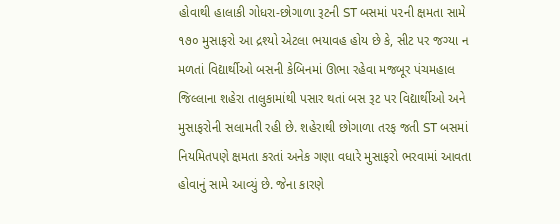હોવાથી હાલાકી ગોધરા-છોગાળા રૂટની ST બસમાં ૫૨ની ક્ષમતા સામે ૧૭૦ મુસાફરો આ દ્રશ્યો એટલા ભયાવહ હોય છે કે, સીટ પર જગ્યા ન મળતાં વિદ્યાર્થીઓ બસની કેબિનમાં ઊભા રહેવા મજબૂર પંચમહાલ જિલ્લાના શહેરા તાલુકામાંથી પસાર થતાં બસ રૂટ પર વિદ્યાર્થીઓ અને મુસાફરોની સલામતી રહી છે. શહેરાથી છોગાળા તરફ જતી ST બસમાં નિયમિતપણે ક્ષમતા કરતાં અનેક ગણા વધારે મુસાફરો ભરવામાં આવતા હોવાનું સામે આવ્યું છે. જેના કારણે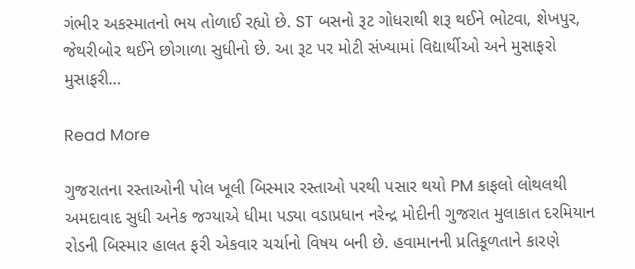ગંભીર અકસ્માતનો ભય તોળાઈ રહ્યો છે. ST બસનો રૂટ ગોધરાથી શરૂ થઈને ભોટવા, શેખપુર, જેથરીબોર થઈને છોગાળા સુધીનો છે. આ રૂટ પર મોટી સંખ્યામાં વિદ્યાર્થીઓ અને મુસાફરો મુસાફરી…

Read More

ગુજરાતના રસ્તાઓની પોલ ખૂલી બિસ્માર રસ્તાઓ પરથી પસાર થયો PM કાફલો લોથલથી અમદાવાદ સુધી અનેક જગ્યાએ ધીમા પડ્યા વડાપ્રધાન નરેન્દ્ર મોદીની ગુજરાત મુલાકાત દરમિયાન રોડની બિસ્માર હાલત ફરી એકવાર ચર્ચાનો વિષય બની છે. હવામાનની પ્રતિકૂળતાને કારણે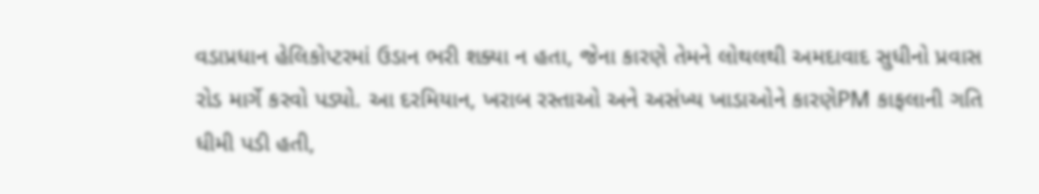વડાપ્રધાન હેલિકોપ્ટરમાં ઉડાન ભરી શક્યા ન હતા, જેના કારણે તેમને લોથલથી અમદાવાદ સુધીનો પ્રવાસ રોડ માર્ગે કરવો પડ્યો. આ દરમિયાન, ખરાબ રસ્તાઓ અને અસંખ્ય ખાડાઓને કારણેPM કાફલાની ગતિ ધીમી પડી હતી,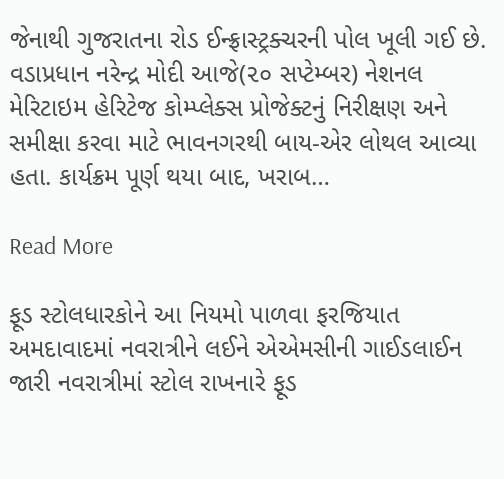જેનાથી ગુજરાતના રોડ ઈન્ફ્રાસ્ટ્રક્ચરની પોલ ખૂલી ગઈ છે. વડાપ્રધાન નરેન્દ્ર મોદી આજે(૨૦ સપ્ટેમ્બર) નેશનલ મેરિટાઇમ હેરિટેજ કોમ્પ્લેક્સ પ્રોજેક્ટનું નિરીક્ષણ અને સમીક્ષા કરવા માટે ભાવનગરથી બાય-એર લોથલ આવ્યા હતા. કાર્યક્રમ પૂર્ણ થયા બાદ, ખરાબ…

Read More

ફૂડ સ્ટોલધારકોને આ નિયમો પાળવા ફરજિયાત અમદાવાદમાં નવરાત્રીને લઈને એએમસીની ગાઈડલાઈન જારી નવરાત્રીમાં સ્ટોલ રાખનારે ફૂડ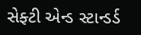સેફ્ટી એન્ડ સ્ટાન્ડર્ડ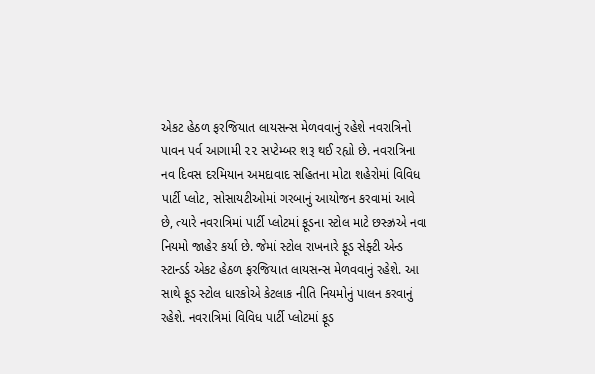એકટ હેઠળ ફરજિયાત લાયસન્સ મેળવવાનું રહેશે નવરાત્રિનો પાવન પર્વ આગામી ૨૨ સપ્ટેમ્બર શરૂ થઈ રહ્યો છે. નવરાત્રિના નવ દિવસ દરમિયાન અમદાવાદ સહિતના મોટા શહેરોમાં વિવિધ પાર્ટી પ્લોટ, સોસાયટીઓમાં ગરબાનું આયોજન કરવામાં આવે છે, ત્યારે નવરાત્રિમાં પાર્ટી પ્લોટમાં ફૂડના સ્ટોલ માટે છસ્ઝ્રએ નવા નિયમો જાહેર કર્યા છે. જેમાં સ્ટોલ રાખનારે ફૂડ સેફ્ટી એન્ડ સ્ટાન્ડર્ડ એકટ હેઠળ ફરજિયાત લાયસન્સ મેળવવાનું રહેશે. આ સાથે ફૂડ સ્ટોલ ધારકોએ કેટલાક નીતિ નિયમોનું પાલન કરવાનું રહેશે. નવરાત્રિમાં વિવિધ પાર્ટી પ્લોટમાં ફૂડ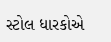સ્ટોલ ધારકોએ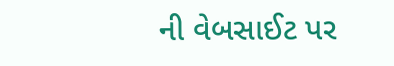ની વેબસાઈટ પર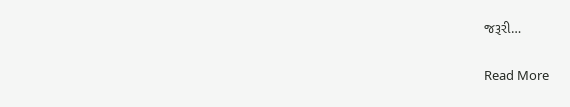જરૂરી…

Read More